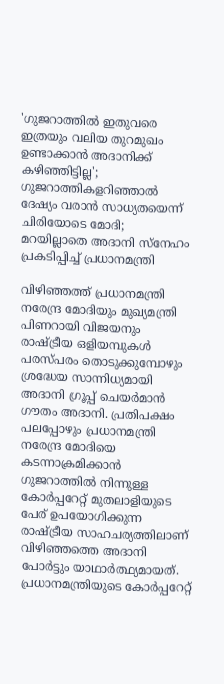'ഗുജറാത്തില്‍ ഇതുവരെ ഇത്രയും വലിയ തുറമുഖം ഉണ്ടാക്കാന്‍ അദാനിക്ക് കഴിഞ്ഞിട്ടില്ല'; ഗുജറാത്തികളറിഞ്ഞാല്‍ ദേഷ്യം വരാന്‍ സാധ്യതയെന്ന് ചിരിയോടെ മോദി; മറയില്ലാതെ അദാനി സ്‌നേഹം പ്രകടിപ്പിച്ച് പ്രധാനമന്ത്രി

വിഴിഞ്ഞത്ത് പ്രധാനമന്ത്രി നരേന്ദ്ര മോദിയും മുഖ്യമന്ത്രി പിണറായി വിജയനും രാഷ്ട്രീയ ഒളിയമ്പുകള്‍ പരസ്പരം തൊടുക്കുമ്പോഴും ശ്രദ്ധേയ സാന്നിധ്യമായി അദാനി ഗ്രൂപ്പ് ചെയര്‍മാന്‍ ഗൗതം അദാനി. പ്രതിപക്ഷം പലപ്പോഴും പ്രധാനമന്ത്രി നരേന്ദ്ര മോദിയെ കടന്നാക്രമിക്കാന്‍ ഗുജറാത്തില്‍ നിന്നുള്ള കോര്‍പ്പറേറ്റ് മുതലാളിയുടെ പേര് ഉപയോഗിക്കുന്ന രാഷ്ട്രീയ സാഹചര്യത്തിലാണ് വിഴിഞ്ഞത്തെ അദാനി പോര്‍ട്ടും യാഥാര്‍ത്ഥ്യമായത്. പ്രധാനമന്ത്രിയുടെ കോര്‍പ്പറേറ്റ്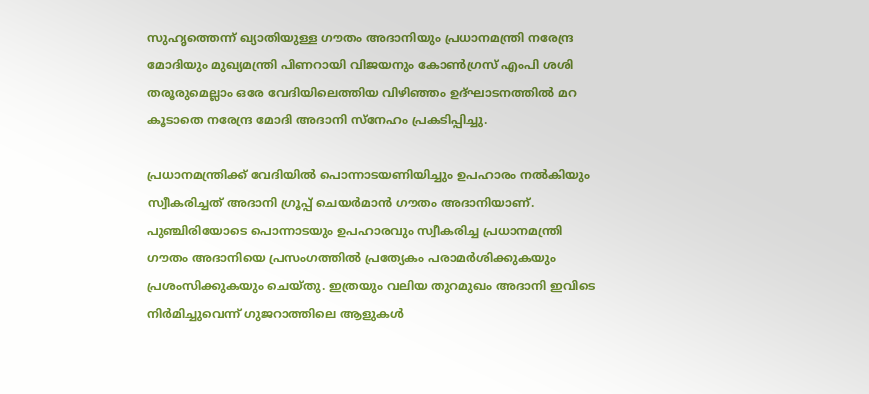സുഹൃത്തെന്ന് ഖ്യാതിയുള്ള ഗൗതം അദാനിയും പ്രധാനമന്ത്രി നരേന്ദ്ര മോദിയും മുഖ്യമന്ത്രി പിണറായി വിജയനും കോണ്‍ഗ്രസ് എംപി ശശി തരൂരുമെല്ലാം ഒരേ വേദിയിലെത്തിയ വിഴിഞ്ഞം ഉദ്ഘാടനത്തില്‍ മറ കൂടാതെ നരേന്ദ്ര മോദി അദാനി സ്‌നേഹം പ്രകടിപ്പിച്ചു.

പ്രധാനമന്ത്രിക്ക് വേദിയില്‍ പൊന്നാടയണിയിച്ചും ഉപഹാരം നല്‍കിയും സ്വീകരിച്ചത് അദാനി ഗ്രൂപ്പ് ചെയര്‍മാന്‍ ഗൗതം അദാനിയാണ്. പുഞ്ചിരിയോടെ പൊന്നാടയും ഉപഹാരവും സ്വീകരിച്ച പ്രധാനമന്ത്രി ഗൗതം അദാനിയെ പ്രസംഗത്തില്‍ പ്രത്യേകം പരാമര്‍ശിക്കുകയും പ്രശംസിക്കുകയും ചെയ്തു. ഇത്രയും വലിയ തുറമുഖം അദാനി ഇവിടെ നിര്‍മിച്ചുവെന്ന് ഗുജറാത്തിലെ ആളുകള്‍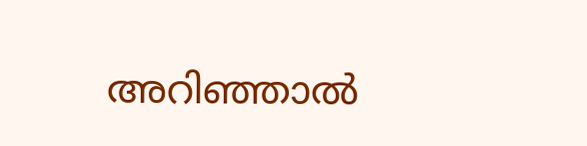അറിഞ്ഞാല്‍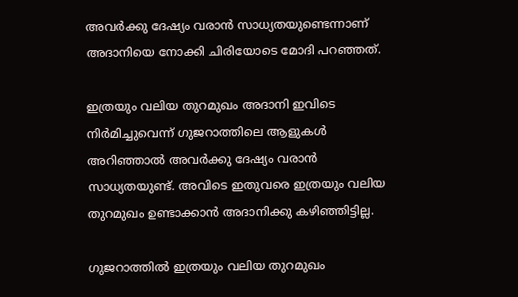അവര്‍ക്കു ദേഷ്യം വരാന്‍ സാധ്യതയുണ്ടെന്നാണ് അദാനിയെ നോക്കി ചിരിയോടെ മോദി പറഞ്ഞത്.

ഇത്രയും വലിയ തുറമുഖം അദാനി ഇവിടെ നിര്‍മിച്ചുവെന്ന് ഗുജറാത്തിലെ ആളുകള്‍ അറിഞ്ഞാല്‍ അവര്‍ക്കു ദേഷ്യം വരാന്‍ സാധ്യതയുണ്ട്. അവിടെ ഇതുവരെ ഇത്രയും വലിയ തുറമുഖം ഉണ്ടാക്കാന്‍ അദാനിക്കു കഴിഞ്ഞിട്ടില്ല.

ഗുജറാത്തില്‍ ഇത്രയും വലിയ തുറമുഖം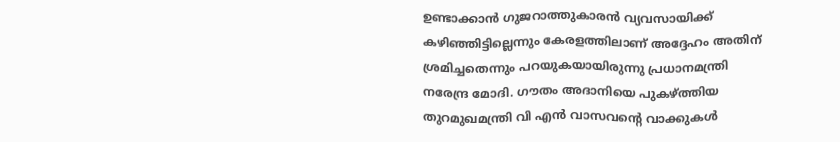ഉണ്ടാക്കാന്‍ ഗുജറാത്തുകാരന്‍ വ്യവസായിക്ക് കഴിഞ്ഞിട്ടില്ലെന്നും കേരളത്തിലാണ് അദ്ദേഹം അതിന് ശ്രമിച്ചതെന്നും പറയുകയായിരുന്നു പ്രധാനമന്ത്രി നരേന്ദ്ര മോദി. ഗൗതം അദാനിയെ പുകഴ്ത്തിയ തുറമുഖമന്ത്രി വി എന്‍ വാസവന്റെ വാക്കുകള്‍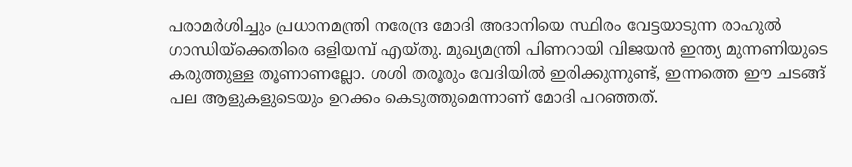പരാമര്‍ശിച്ചും പ്രധാനമന്ത്രി നരേന്ദ്ര മോദി അദാനിയെ സ്ഥിരം വേട്ടയാടുന്ന രാഹുല്‍ ഗാന്ധിയ്‌ക്കെതിരെ ഒളിയമ്പ് എയ്തു. മുഖ്യമന്ത്രി പിണറായി വിജയന്‍ ഇന്ത്യ മുന്നണിയുടെ കരുത്തുള്ള തൂണാണല്ലോ. ശശി തരൂരും വേദിയില്‍ ഇരിക്കുന്നുണ്ട്, ഇന്നത്തെ ഈ ചടങ്ങ് പല ആളുകളുടെയും ഉറക്കം കെടുത്തുമെന്നാണ് മോദി പറഞ്ഞത്.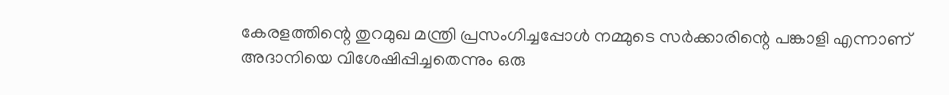കേരളത്തിന്റെ തുറമുഖ മന്ത്രി പ്രസംഗിച്ചപ്പോള്‍ നമ്മുടെ സര്‍ക്കാരിന്റെ പങ്കാളി എന്നാണ് അദാനിയെ വിശേഷിപ്പിച്ചതെന്നും ഒരു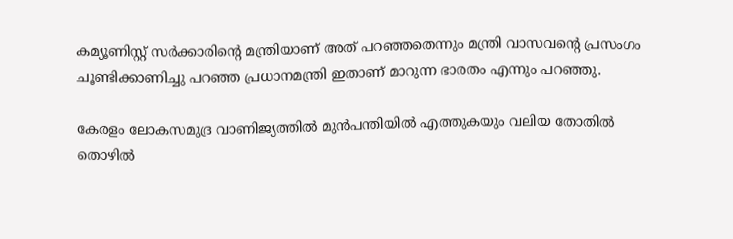കമ്യൂണിസ്റ്റ് സര്‍ക്കാരിന്റെ മന്ത്രിയാണ് അത് പറഞ്ഞതെന്നും മന്ത്രി വാസവന്റെ പ്രസംഗം ചൂണ്ടിക്കാണിച്ചു പറഞ്ഞ പ്രധാനമന്ത്രി ഇതാണ് മാറുന്ന ഭാരതം എന്നും പറഞ്ഞു.

കേരളം ലോകസമുദ്ര വാണിജ്യത്തില്‍ മുന്‍പന്തിയില്‍ എത്തുകയും വലിയ തോതില്‍ തൊഴില്‍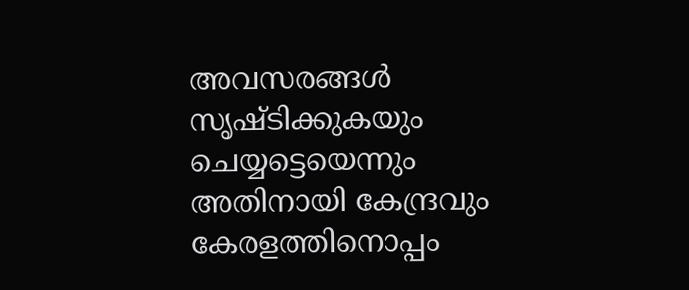അവസരങ്ങള്‍ സൃഷ്ടിക്കുകയും ചെയ്യട്ടെയെന്നും അതിനായി കേന്ദ്രവും കേരളത്തിനൊപ്പം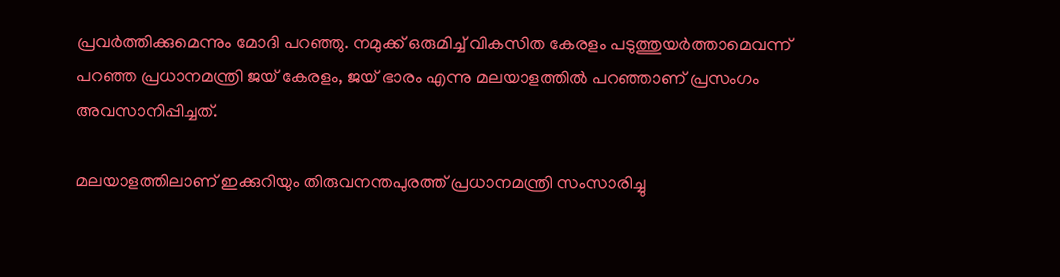പ്രവര്‍ത്തിക്കുമെന്നും മോദി പറഞ്ഞു. നമുക്ക് ഒരുമിച്ച് വികസിത കേരളം പടുത്തുയര്‍ത്താമെവന്ന് പറഞ്ഞ പ്രധാനമന്ത്രി ജയ് കേരളം, ജയ് ഭാരം എന്നു മലയാളത്തില്‍ പറഞ്ഞാണ് പ്രസംഗം അവസാനിപ്പിച്ചത്.

മലയാളത്തിലാണ് ഇക്കുറിയും തിരുവനന്തപുരത്ത് പ്രധാനമന്ത്രി സംസാരിച്ചു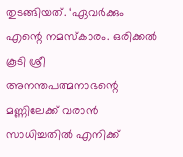തുടങ്ങിയത്. ‘ഏവര്‍ക്കും എന്റെ നമസ്‌കാരം. ഒരിക്കല്‍ കൂടി ശ്രീ അനന്തപത്മനാഭന്റെ മണ്ണിലേക്ക് വരാന്‍ സാധിച്ചതില്‍ എനിക്ക്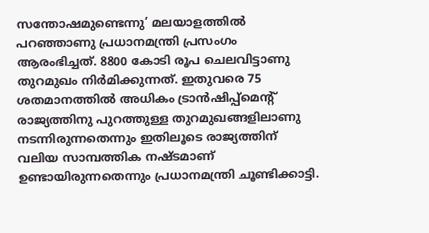സന്തോഷമുണ്ടെന്നു’ മലയാളത്തില്‍ പറഞ്ഞാണു പ്രധാനമന്ത്രി പ്രസംഗം ആരംഭിച്ചത്. 8800 കോടി രൂപ ചെലവിട്ടാണു തുറമുഖം നിര്‍മിക്കുന്നത്. ഇതുവരെ 75 ശതമാനത്തില്‍ അധികം ട്രാന്‍ഷിപ്പ്മെന്റ് രാജ്യത്തിനു പുറത്തുള്ള തുറമുഖങ്ങളിലാണു നടന്നിരുന്നതെന്നും ഇതിലൂടെ രാജ്യത്തിന് വലിയ സാമ്പത്തിക നഷ്ടമാണ് ഉണ്ടായിരുന്നതെന്നും പ്രധാനമന്ത്രി ചൂണ്ടിക്കാട്ടി.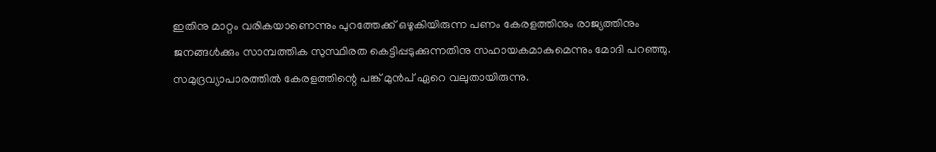ഇതിനു മാറ്റം വരികയാണെന്നും പുറത്തേക്ക് ഒഴുകിയിരുന്ന പണം കേരളത്തിനും രാജ്യത്തിനും ജനങ്ങള്‍ക്കും സാമ്പത്തിക സുസ്ഥിരത കെട്ടിപ്പടുക്കുന്നതിനു സഹായകമാകുമെന്നും മോദി പറഞ്ഞു. സമുദ്രവ്യാപാരത്തില്‍ കേരളത്തിന്റെ പങ്ക് മുന്‍പ് ഏറെ വലുതായിരുന്നു.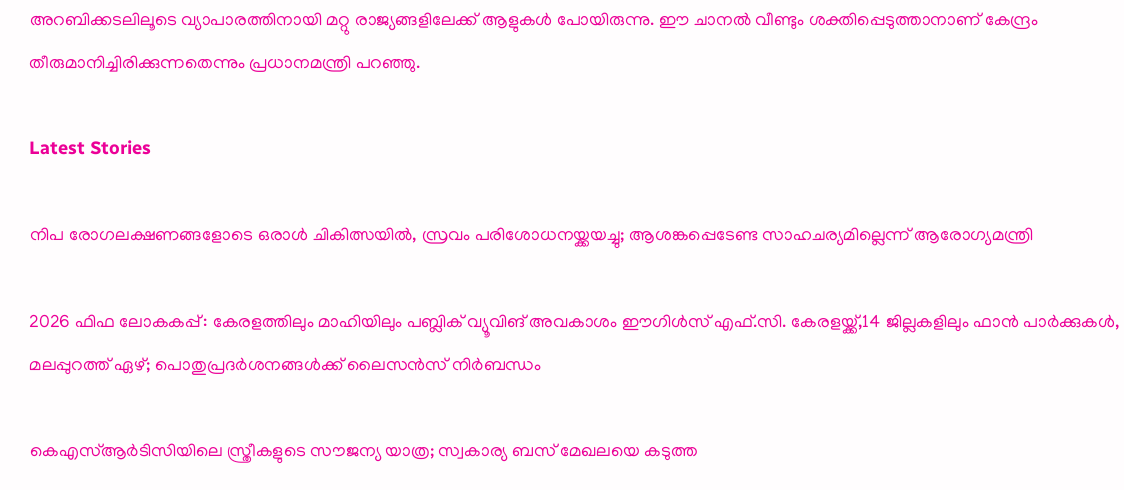അറബിക്കടലിലൂടെ വ്യാപാരത്തിനായി മറ്റു രാജ്യങ്ങളിലേക്ക് ആളുകള്‍ പോയിരുന്നു. ഈ ചാനല്‍ വീണ്ടും ശക്തിപ്പെടുത്താനാണ് കേന്ദ്രം തീരുമാനിച്ചിരിക്കുന്നതെന്നും പ്രധാനമന്ത്രി പറഞ്ഞു.

Latest Stories

നിപ രോഗലക്ഷണങ്ങളോടെ ഒരാള്‍ ചികിത്സയില്‍, സ്രവം പരിശോധനയ്ക്കയച്ചു; ആശങ്കപ്പെടേണ്ട സാഹചര്യമില്ലെന്ന് ആരോഗ്യമന്ത്രി

2026 ഫിഫ ലോകകപ്പ്: കേരളത്തിലും മാഹിയിലും പബ്ലിക് വ്യൂവിങ് അവകാശം ഈഗിൾസ് എഫ്.സി. കേരളയ്ക്ക്,14 ജില്ലകളിലും ഫാൻ പാർക്കുകൾ, മലപ്പുറത്ത് ഏഴ്; പൊതുപ്രദർശനങ്ങൾക്ക് ലൈസൻസ് നിർബന്ധം

കെഎസ്ആർടിസിയിലെ സ്ത്രീകളുടെ സൗജന്യ യാത്ര; സ്വകാര്യ ബസ് മേഖലയെ കടുത്ത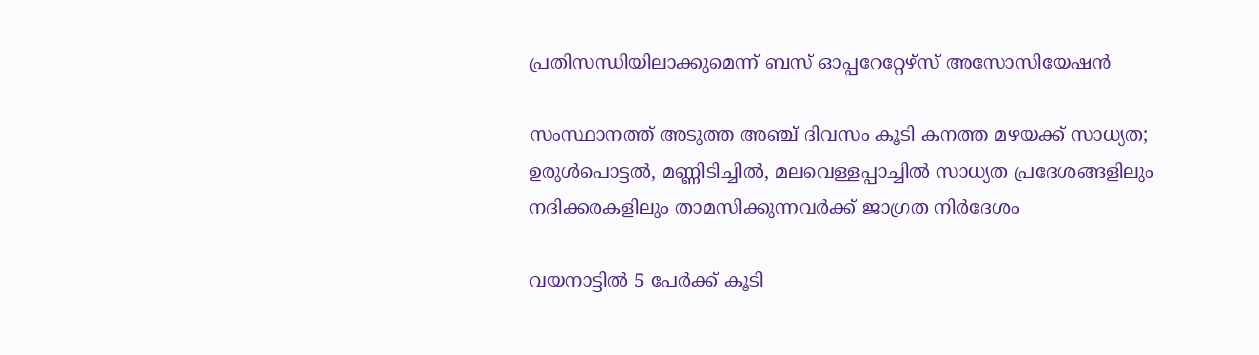പ്രതിസന്ധിയിലാക്കുമെന്ന് ബസ് ഓപ്പറേറ്റേഴ്സ് അസോസിയേഷൻ

സംസ്ഥാനത്ത് അടുത്ത അഞ്ച് ദിവസം കൂടി കനത്ത മഴയക്ക് സാധ്യത; ഉരുള്‍പൊട്ടല്‍, മണ്ണിടിച്ചില്‍, മലവെള്ളപ്പാച്ചില്‍ സാധ്യത പ്രദേശങ്ങളിലും നദിക്കരകളിലും താമസിക്കുന്നവര്‍ക്ക് ജാഗ്രത നിര്‍ദേശം

വയനാട്ടിൽ 5 പേർക്ക് കൂടി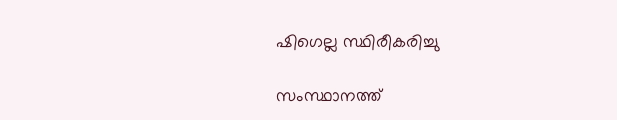ഷിഗെല്ല സ്ഥിരീകരിച്ചു

സംസ്ഥാനത്ത്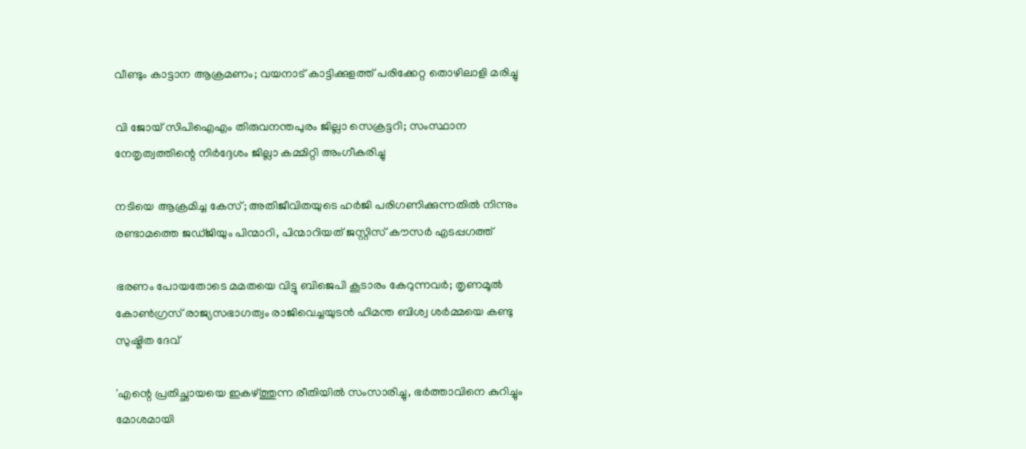വീണ്ടും കാട്ടാന ആക്രമണം; വയനാട് കാട്ടിക്കുളത്ത് പരിക്കേറ്റ തൊഴിലാളി മരിച്ചു

വി ജോയ് സിപിഐഎം തിരുവനന്തപുരം ജില്ലാ സെക്രട്ടറി; സംസ്ഥാന നേതൃത്വത്തിന്റെ നിര്‍ദ്ദേശം ജില്ലാ കമ്മിറ്റി അംഗീകരിച്ചു

നടിയെ ആക്രമിച്ച കേസ്; അതിജീവിതയുടെ ഹർജി പരിഗണിക്കുന്നതിൽ നിന്നും രണ്ടാമത്തെ ജഡ്ജിയും പിന്മാറി, പിന്മാറിയത് ജസ്റ്റിസ് കൗസര്‍ എടപ്പഗത്ത്

ഭരണം പോയതോടെ മമതയെ വിട്ടു ബിജെപി കൂടാരം കേറുന്നവര്‍; തൃണമൂല്‍ കോണ്‍ഗ്രസ് രാജ്യസഭാഗത്വം രാജിവെച്ചയുടന്‍ ഹിമന്ത ബിശ്വ ശര്‍മ്മയെ കണ്ടു സുഷ്മിത ദേവ്

'എന്റെ പ്രതിച്ഛായയെ ഇകഴ്ത്തുന്ന രീതിയില്‍ സംസാരിച്ചു, ഭര്‍ത്താവിനെ കുറിച്ചും മോശമായി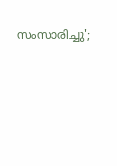സംസാരിച്ചു';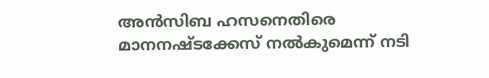അന്‍സിബ ഹസനെതിരെ മാനനഷ്ടക്കേസ് നല്‍കുമെന്ന് നടി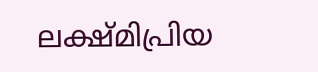ലക്ഷ്മിപ്രിയ